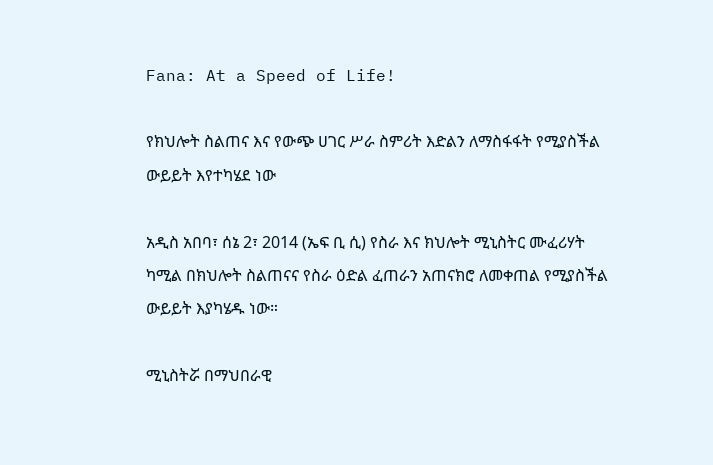Fana: At a Speed of Life!

የክህሎት ስልጠና እና የውጭ ሀገር ሥራ ስምሪት እድልን ለማስፋፋት የሚያስችል ውይይት እየተካሄደ ነው

አዲስ አበባ፣ ሰኔ 2፣ 2014 (ኤፍ ቢ ሲ) የስራ እና ክህሎት ሚኒስትር ሙፈሪሃት ካሚል በክህሎት ስልጠናና የስራ ዕድል ፈጠራን አጠናክሮ ለመቀጠል የሚያስችል ውይይት እያካሄዱ ነው።

ሚኒስትሯ በማህበራዊ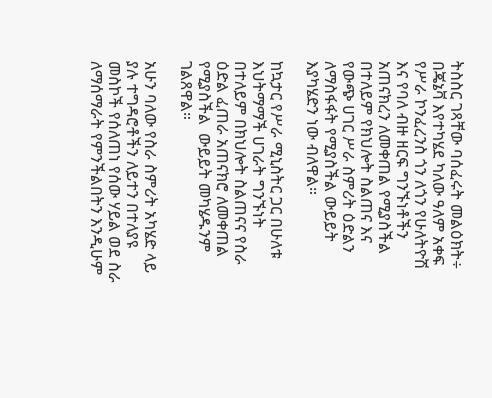ትስስር ገጻቸው ባሰፈሩት መልዕክት÷ በጄኔቫ እየተካሄደ ካለው ዓለም አቀፍ የሥራ ኮንፈረንስ ጎን ለጎን የሁለትዮሽ እና የባለ ብዙ ዘርፍ ግንኙነቶችን አጠናክረን ለመቀጠል የሚያስችል በተለይም የክህሎት ስልጠና እና የውጭ ሀገር ሥራ ስምሪት ዕድልን ለማስፋፋት የሚያስችል ውይይት እያካሄድን ነው ብለዋል።

ከኳታር የሥራ ሚኒስትር ጋር በሁለቱ እህትማማች ሀገራት ግንኙነት በተለይም በክህሎት ስልጠናና የስራ ዕድል ፈጠራ አጠናክሮ ለመቀጠል የሚያስችል  ውይይት መካሄዱንም ገልጸዋል።

አሁን ባለው የስራ ስምሪት አካሄድ ላይ ያሉ ተግዳሮቶችን ለይተን በተለያዩ መስኮች የሰለጠነ የሰው ሃይል ወደ ስራ ለማሰማራት የምንችልበትን እንዲሁም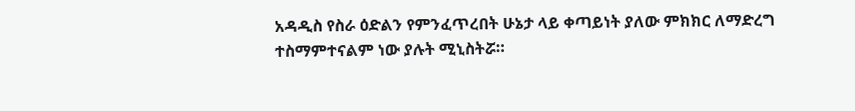አዳዲስ የስራ ዕድልን የምንፈጥረበት ሁኔታ ላይ ቀጣይነት ያለው ምክክር ለማድረግ ተስማምተናልም ነው ያሉት ሚኒስትሯ።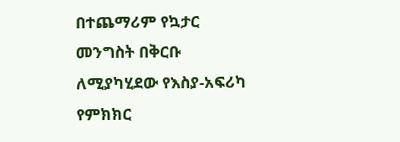በተጨማሪም የኳታር መንግስት በቅርቡ ለሚያካሂደው የእስያ-አፍሪካ የምክክር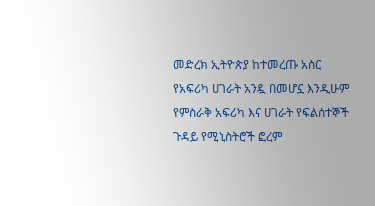መድረክ ኢትዮጵያ ከተመረጡ አስር የአፍሪካ ሀገራት አንዷ በመሆኗ እንዲሁም የምስራቅ አፍሪካ እና ሀገራት የፍልሰተኞች ጉዳይ የሚኒስትሮች ፎረም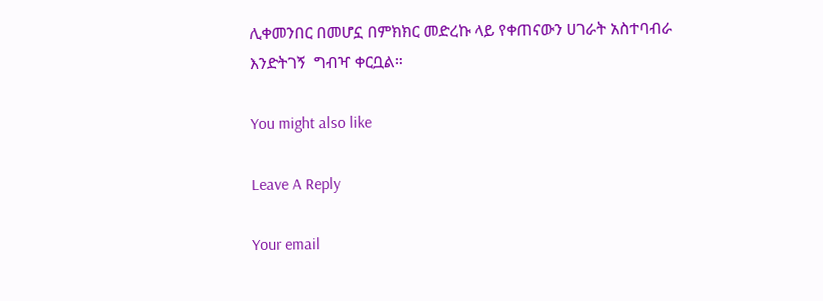ሊቀመንበር በመሆኗ በምክክር መድረኩ ላይ የቀጠናውን ሀገራት አስተባብራ እንድትገኝ  ግብዣ ቀርቧል።

You might also like

Leave A Reply

Your email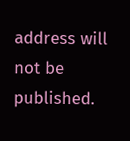address will not be published.